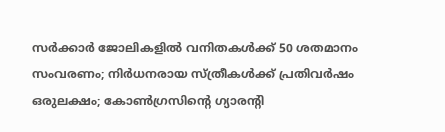സര്‍ക്കാര്‍ ജോലികളില്‍ വനിതകള്‍ക്ക് 50 ശതമാനം സംവരണം; നിര്‍ധനരായ സ്ത്രീകള്‍ക്ക് പ്രതിവര്‍ഷം ഒരുലക്ഷം; കോണ്‍ഗ്രസിന്റെ ഗ്യാരന്റി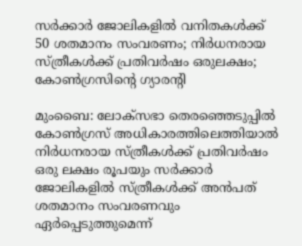സര്‍ക്കാര്‍ ജോലികളില്‍ വനിതകള്‍ക്ക് 50 ശതമാനം സംവരണം; നിര്‍ധനരായ സ്ത്രീകള്‍ക്ക് പ്രതിവര്‍ഷം ഒരുലക്ഷം; കോണ്‍ഗ്രസിന്റെ ഗ്യാരന്റി

മുംബൈ: ലോക്‌സഭാ തെരഞ്ഞെടുപ്പില്‍ കോണ്‍ഗ്രസ് അധികാരത്തിലെത്തിയാല്‍ നിര്‍ധനരായ സ്ത്രീകള്‍ക്ക് പ്രതിവര്‍ഷം ഒരു ലക്ഷം രൂപയും സര്‍ക്കാര്‍ ജോലികളില്‍ സ്ത്രീകള്‍ക്ക് അന്‍പത് ശതമാനം സംവരണവും ഏര്‍പ്പെടുത്തുമെന്ന്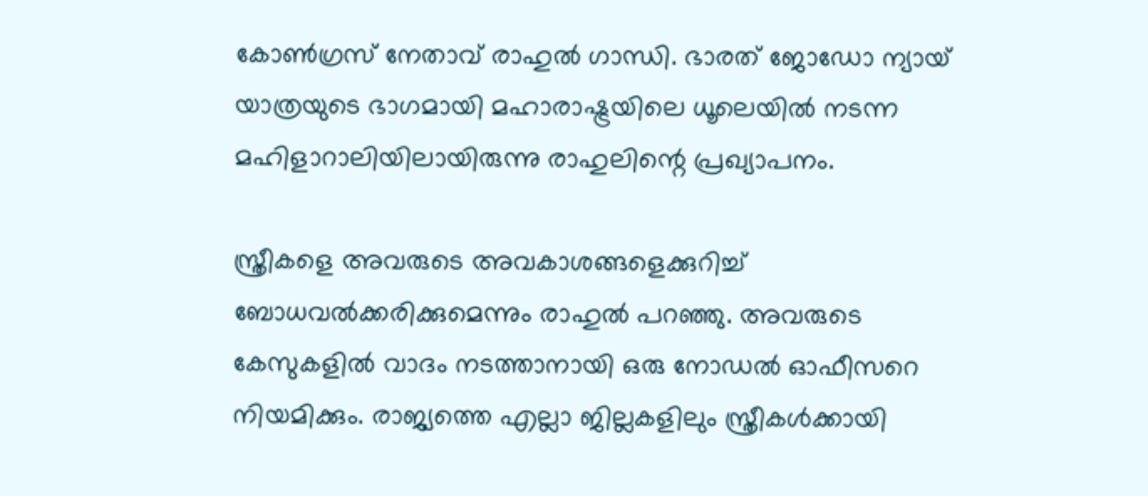കോണ്‍ഗ്രസ് നേതാവ് രാഹുല്‍ ഗാന്ധി. ഭാരത് ജോഡോ ന്യായ് യാത്രയുടെ ഭാഗമായി മഹാരാഷ്ട്രയിലെ ധൂലെയില്‍ നടന്ന മഹിളാറാലിയിലായിരുന്നു രാഹുലിന്റെ പ്രഖ്യാപനം.

സ്ത്രീകളെ അവരുടെ അവകാശങ്ങളെക്കുറിച്ച് ബോധവല്‍ക്കരിക്കുമെന്നും രാഹുല്‍ പറഞ്ഞു. അവരുടെ കേസുകളില്‍ വാദം നടത്താനായി ഒരു നോഡല്‍ ഓഫീസറെ നിയമിക്കും. രാജ്യത്തെ എല്ലാ ജില്ലകളിലും സ്ത്രീകള്‍ക്കായി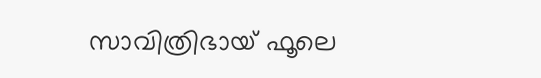സാവിത്രിഭായ് ഫൂലെ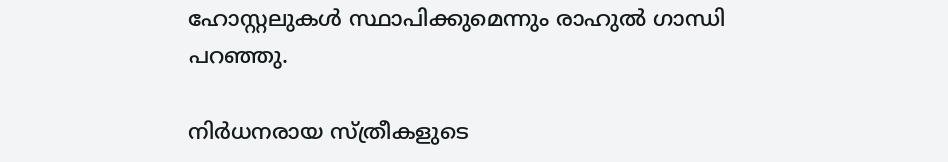ഹോസ്റ്റലുകള്‍ സ്ഥാപിക്കുമെന്നും രാഹുല്‍ ഗാന്ധി പറഞ്ഞു.

നിര്‍ധനരായ സ്ത്രീകളുടെ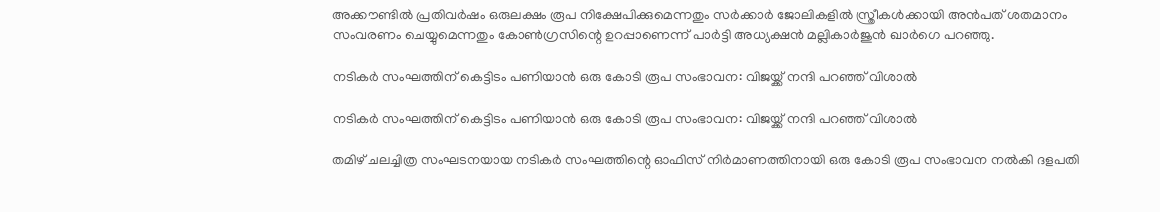അക്കൗണ്ടില്‍ പ്രതിവര്‍ഷം ഒരുലക്ഷം രൂപ നിക്ഷേപിക്കുമെന്നതും സര്‍ക്കാര്‍ ജോലികളില്‍ സ്ത്രീകള്‍ക്കായി അന്‍പത് ശതമാനം സംവരണം ചെയ്യുമെന്നതും കോണ്‍ഗ്രസിന്റെ ഉറപ്പാണെന്ന് പാര്‍ട്ടി അധ്യക്ഷന്‍ മല്ലികാര്‍ജുന്‍ ഖാര്‍ഗെ പറഞ്ഞു.

നടികര്‍ സംഘത്തിന് കെട്ടിടം പണിയാന്‍ ഒരു കോടി രൂപ സംഭാവന: വിജയ്ക്ക് നന്ദി പറഞ്ഞ് വിശാല്‍

നടികര്‍ സംഘത്തിന് കെട്ടിടം പണിയാന്‍ ഒരു കോടി രൂപ സംഭാവന: വിജയ്ക്ക് നന്ദി പറഞ്ഞ് വിശാല്‍

തമിഴ് ചലച്ചിത്ര സംഘടനയായ നടികര്‍ സംഘത്തിന്റെ ഓഫിസ് നിര്‍മാണത്തിനായി ഒരു കോടി രൂപ സംഭാവന നല്‍കി ദളപതി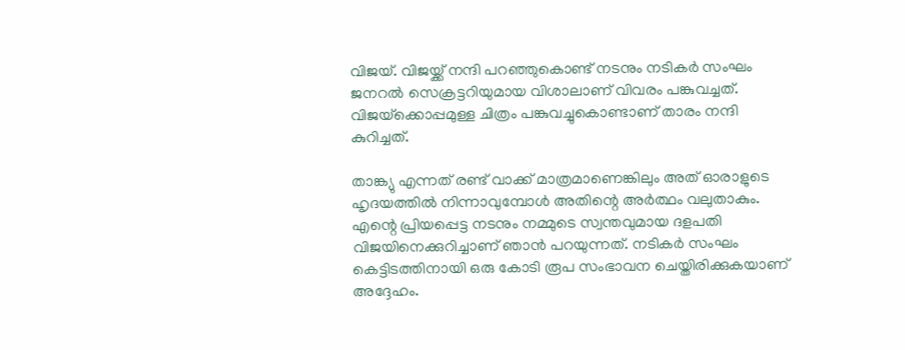വിജയ്. വിജയ്ക്ക് നന്ദി പറഞ്ഞുകൊണ്ട് നടനും നടികർ സംഘം ജനറൽ സെക്രട്ടറിയുമായ വിശാലാണ് വിവരം പങ്കുവച്ചത്. വിജയ്‌ക്കൊപ്പമുള്ള ചിത്രം പങ്കുവച്ചുകൊണ്ടാണ് താരം നന്ദി കുറിച്ചത്.

താങ്ക്യു എന്നത് രണ്ട് വാക്ക് മാത്രമാണെങ്കിലും അത് ഓരാളുടെ ഹൃദയത്തില്‍ നിന്നാവുമ്പോള്‍ അതിന്റെ അര്‍ത്ഥം വലുതാകും. എന്റെ പ്രിയപ്പെട്ട നടനും നമ്മുടെ സ്വന്തവുമായ ദളപതി വിജയിനെക്കുറിച്ചാണ് ഞാന്‍ പറയുന്നത്. നടികര്‍ സംഘം കെട്ടിടത്തിനായി ഒരു കോടി രൂപ സംഭാവന ചെയ്തിരിക്കുകയാണ് അദ്ദേഹം.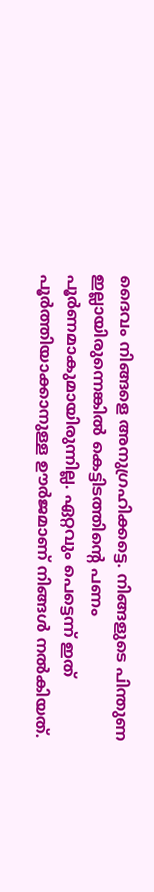ദൈവം നിങ്ങളെ അനുഗ്രഹിക്കട്ടെ. നിങ്ങളുടെ പിന്തുണ ഇല്ലായിരുന്നെങ്കില്‍ കെട്ടിടത്തിന്റെ പണം പൂര്‍ണമാകുമായിരുന്നില്ല. ഏറ്റവും പെട്ടെന്ന് ഇത് പൂര്‍ത്തിയാക്കാനുള്ള ഊര്‍ജമാണ് നിങ്ങള്‍ നല്‍കിയത്.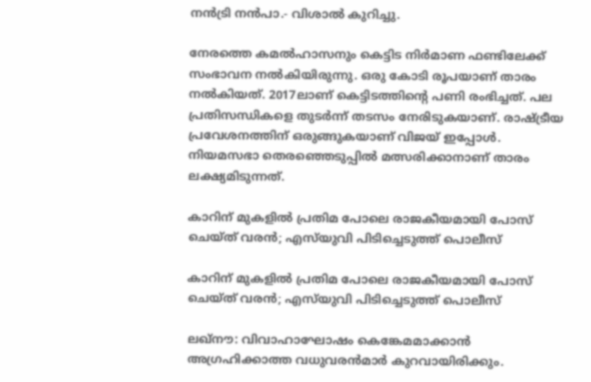നന്‍ട്രി നന്‍പാ.- വിശാല്‍ കുറിച്ചു.

നേരത്തെ കമല്‍ഹാസനും കെട്ടിട നിര്‍മാണ ഫണ്ടിലേക്ക് സംഭാവന നല്‍കിയിരുന്നു. ഒരു കോടി രൂപയാണ് താരം നല്‍കിയത്. 2017ലാണ് കെട്ടിടത്തിന്റെ പണി രംഭിച്ചത്. പല പ്രതിസന്ധികളെ തുടര്‍ന്ന് തടസം നേരിടുകയാണ്. രാഷ്ട്രീയ പ്രവേശനത്തിന് ഒരുങ്ങുകയാണ് വിജയ് ഇപ്പോള്‍. നിയമസഭാ തെരഞ്ഞെടുപ്പില്‍ മത്സരിക്കാനാണ് താരം ലക്ഷ്യമിടുന്നത്.

കാറിന് മുകളില്‍ പ്രതിമ പോലെ രാജകീയമായി പോസ് ചെയ്ത് വരന്‍; എസ്‌യുവി പിടിച്ചെടുത്ത് പൊലീസ്

കാറിന് മുകളില്‍ പ്രതിമ പോലെ രാജകീയമായി പോസ് ചെയ്ത് വരന്‍; എസ്‌യുവി പിടിച്ചെടുത്ത് പൊലീസ്

ലഖ്‌നൗ: വിവാഹാഘോഷം കെങ്കേമമാക്കാന്‍ അഗ്രഹിക്കാത്ത വധുവരന്‍മാര്‍ കുറവായിരിക്കും.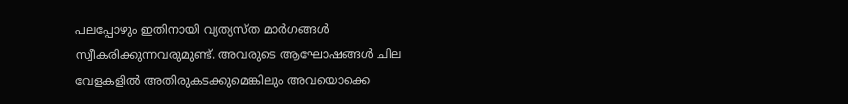പലപ്പോഴും ഇതിനായി വ്യത്യസ്ത മാര്‍ഗങ്ങള്‍ സ്വീകരിക്കുന്നവരുമുണ്ട്. അവരുടെ ആഘോഷങ്ങള്‍ ചില വേളകളില്‍ അതിരുകടക്കുമെങ്കിലും അവയൊക്കെ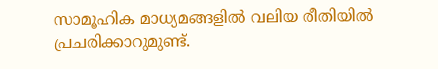സാമൂഹിക മാധ്യമങ്ങളില്‍ വലിയ രീതിയില്‍ പ്രചരിക്കാറുമുണ്ട്.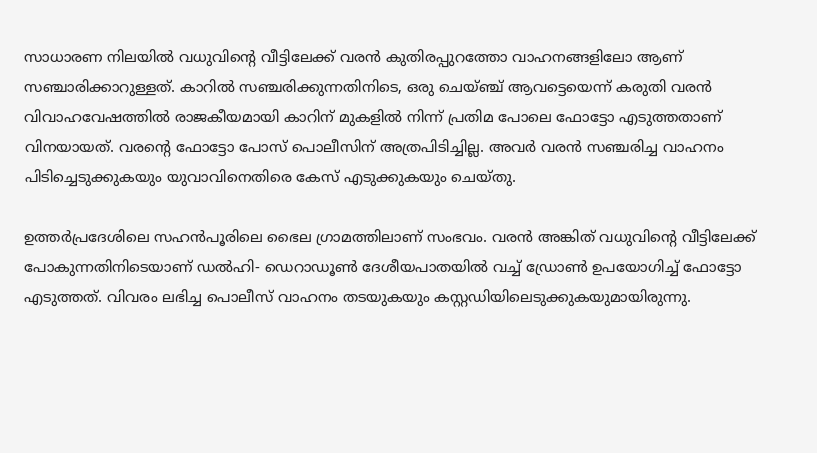സാധാരണ നിലയില്‍ വധുവിന്റെ വീട്ടിലേക്ക് വരന്‍ കുതിരപ്പുറത്തോ വാഹനങ്ങളിലോ ആണ് സഞ്ചാരിക്കാറുള്ളത്. കാറില്‍ സഞ്ചരിക്കുന്നതിനിടെ, ഒരു ചെയ്ഞ്ച് ആവട്ടെയെന്ന് കരുതി വരന്‍ വിവാഹവേഷത്തില്‍ രാജകീയമായി കാറിന് മുകളില്‍ നിന്ന് പ്രതിമ പോലെ ഫോട്ടോ എടുത്തതാണ് വിനയായത്. വരന്റെ ഫോട്ടോ പോസ് പൊലീസിന് അത്രപിടിച്ചില്ല. അവര്‍ വരന്‍ സഞ്ചരിച്ച വാഹനം പിടിച്ചെടുക്കുകയും യുവാവിനെതിരെ കേസ് എടുക്കുകയും ചെയ്തു.

ഉത്തര്‍പ്രദേശിലെ സഹന്‍പൂരിലെ ഭൈല ഗ്രാമത്തിലാണ് സംഭവം. വരന്‍ അങ്കിത് വധുവിന്റെ വീട്ടിലേക്ക് പോകുന്നതിനിടെയാണ് ഡല്‍ഹി- ഡെറാഡൂണ്‍ ദേശീയപാതയില്‍ വച്ച് ഡ്രോണ്‍ ഉപയോഗിച്ച് ഫോട്ടോ എടുത്തത്. വിവരം ലഭിച്ച പൊലീസ് വാഹനം തടയുകയും കസ്റ്റഡിയിലെടുക്കുകയുമായിരുന്നു.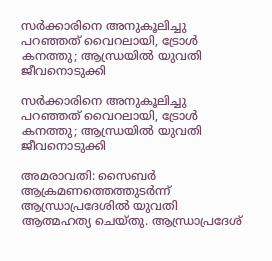സര്‍ക്കാരിനെ അനുകൂലിച്ചു പറഞ്ഞത് വൈറലായി, ട്രോള്‍ കനത്തു; ആന്ധ്രയില്‍ യുവതി ജീവനൊടുക്കി

സര്‍ക്കാരിനെ അനുകൂലിച്ചു പറഞ്ഞത് വൈറലായി, ട്രോള്‍ കനത്തു; ആന്ധ്രയില്‍ യുവതി ജീവനൊടുക്കി

അമരാവതി: സൈബര്‍ ആക്രമണത്തെത്തുടര്‍ന്ന് ആന്ധ്രാപ്രദേശില്‍ യുവതി ആത്മഹത്യ ചെയ്തു. ആന്ധ്രാപ്രദേശ്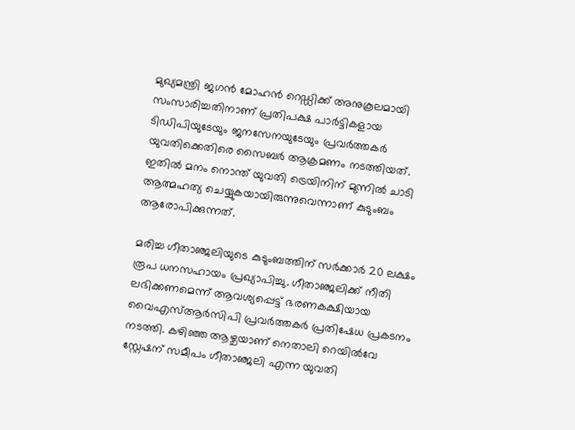മുഖ്യമന്ത്രി ജഗന്‍ മോഹന്‍ റെഡ്ഡിക്ക് അനുകൂലമായി സംസാരിച്ചതിനാണ് പ്രതിപക്ഷ പാര്‍ട്ടികളായ ടിഡിപിയുടേയും ജനസേനയുടേയും പ്രവര്‍ത്തകര്‍ യുവതിക്കെതിരെ സൈബര്‍ ആക്രമണം നടത്തിയത്. ഇതില്‍ മനം നൊന്ത് യുവതി ട്രെയിനിന് മുന്നില്‍ ചാടി ആത്മഹത്യ ചെയ്യുകയായിരുന്നുവെന്നാണ് കുടുംബം ആരോപിക്കുന്നത്.

മരിച്ച ഗീതാഞ്ജലിയുടെ കുടുംബത്തിന് സര്‍ക്കാര്‍ 20 ലക്ഷം രൂപ ധനസഹായം പ്രഖ്യാപിച്ചു. ഗീതാഞ്ജലിക്ക് നീതി ലഭിക്കണമെന്ന് ആവശ്യപ്പെട്ട് ഭരണകക്ഷിയായ വൈഎസ്ആര്‍സിപി പ്രവര്‍ത്തകര്‍ പ്രതിഷേധ പ്രകടനം നടത്തി. കഴിഞ്ഞ ആഴ്ചയാണ് നെതാലി റെയില്‍വേ സ്റ്റേഷന് സമീപം ഗീതാഞ്ജലി എന്ന യുവതി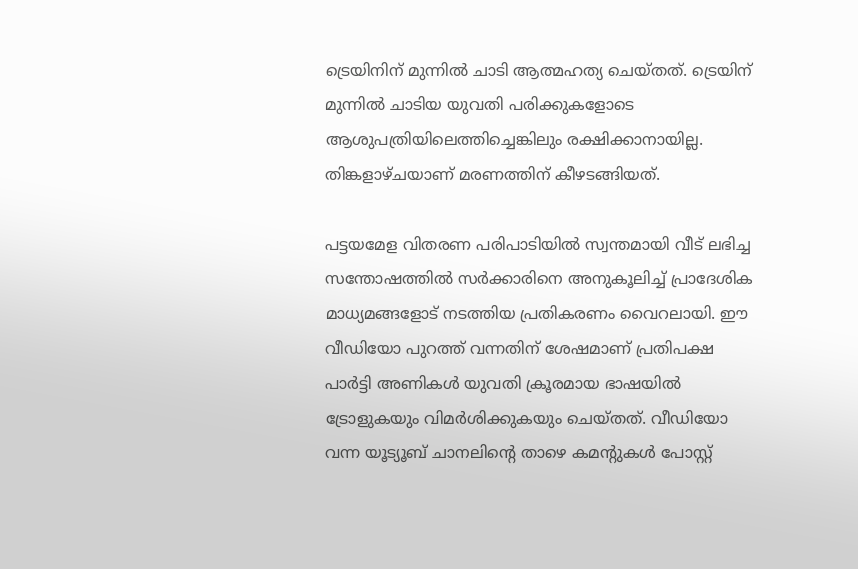ട്രെയിനിന് മുന്നില്‍ ചാടി ആത്മഹത്യ ചെയ്തത്. ട്രെയിന് മുന്നില്‍ ചാടിയ യുവതി പരിക്കുകളോടെ ആശുപത്രിയിലെത്തിച്ചെങ്കിലും രക്ഷിക്കാനായില്ല. തിങ്കളാഴ്ചയാണ് മരണത്തിന് കീഴടങ്ങിയത്.

പട്ടയമേള വിതരണ പരിപാടിയില്‍ സ്വന്തമായി വീട് ലഭിച്ച സന്തോഷത്തില്‍ സര്‍ക്കാരിനെ അനുകൂലിച്ച് പ്രാദേശിക മാധ്യമങ്ങളോട് നടത്തിയ പ്രതികരണം വൈറലായി. ഈ വീഡിയോ പുറത്ത് വന്നതിന് ശേഷമാണ് പ്രതിപക്ഷ പാര്‍ട്ടി അണികള്‍ യുവതി ക്രൂരമായ ഭാഷയില്‍ ട്രോളുകയും വിമര്‍ശിക്കുകയും ചെയ്തത്. വീഡിയോ വന്ന യൂട്യൂബ് ചാനലിന്റെ താഴെ കമന്റുകള്‍ പോസ്റ്റ്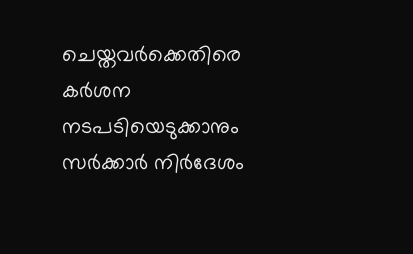ചെയ്തവര്‍ക്കെതിരെ കര്‍ശന നടപടിയെടുക്കാനും സര്‍ക്കാര്‍ നിര്‍ദേശം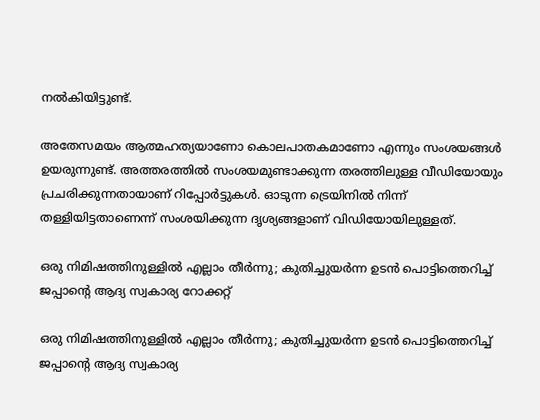നല്‍കിയിട്ടുണ്ട്.

അതേസമയം ആത്മഹത്യയാണോ കൊലപാതകമാണോ എന്നും സംശയങ്ങള്‍ ഉയരുന്നുണ്ട്. അത്തരത്തില്‍ സംശയമുണ്ടാക്കുന്ന തരത്തിലുള്ള വീഡിയോയും പ്രചരിക്കുന്നതായാണ് റിപ്പോര്‍ട്ടുകള്‍. ഓടുന്ന ട്രെയിനില്‍ നിന്ന് തള്ളിയിട്ടതാണെന്ന് സംശയിക്കുന്ന ദൃശ്യങ്ങളാണ് വിഡിയോയിലുള്ളത്.

ഒരു നിമിഷത്തിനുള്ളില്‍ എല്ലാം തീര്‍ന്നു; കുതിച്ചുയര്‍ന്ന ഉടന്‍ പൊട്ടിത്തെറിച്ച് ജപ്പാന്റെ ആദ്യ സ്വകാര്യ റോക്കറ്റ്

ഒരു നിമിഷത്തിനുള്ളില്‍ എല്ലാം തീര്‍ന്നു; കുതിച്ചുയര്‍ന്ന ഉടന്‍ പൊട്ടിത്തെറിച്ച് ജപ്പാന്റെ ആദ്യ സ്വകാര്യ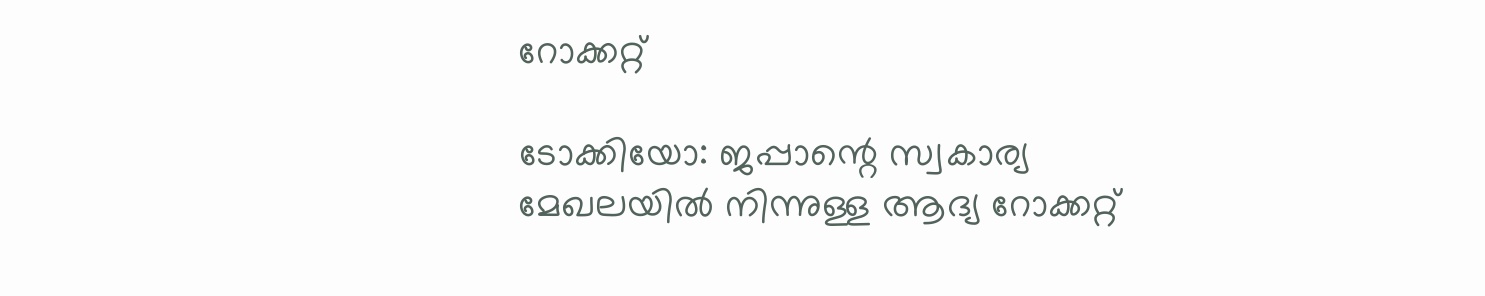റോക്കറ്റ്

ടോക്കിയോ: ജപ്പാന്റെ സ്വകാര്യ മേഖലയില്‍ നിന്നുള്ള ആദ്യ റോക്കറ്റ്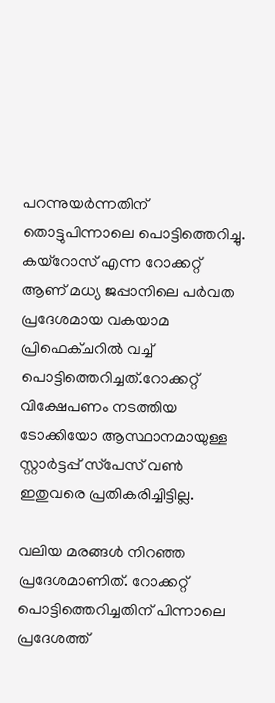പറന്നുയര്‍ന്നതിന് തൊട്ടുപിന്നാലെ പൊട്ടിത്തെറിച്ചു. കയ്‌റോസ് എന്ന റോക്കറ്റ് ആണ് മധ്യ ജപ്പാനിലെ പര്‍വത പ്രദേശമായ വകയാമ പ്രിഫെക്ചറില്‍ വച്ച് പൊട്ടിത്തെറിച്ചത്.റോക്കറ്റ് വിക്ഷേപണം നടത്തിയ ടോക്കിയോ ആസ്ഥാനമായുള്ള സ്റ്റാര്‍ട്ടപ്പ് സ്‌പേസ് വണ്‍ ഇതുവരെ പ്രതികരിച്ചിട്ടില്ല.

വലിയ മരങ്ങള്‍ നിറഞ്ഞ പ്രദേശമാണിത്. റോക്കറ്റ് പൊട്ടിത്തെറിച്ചതിന് പിന്നാലെ പ്രദേശത്ത്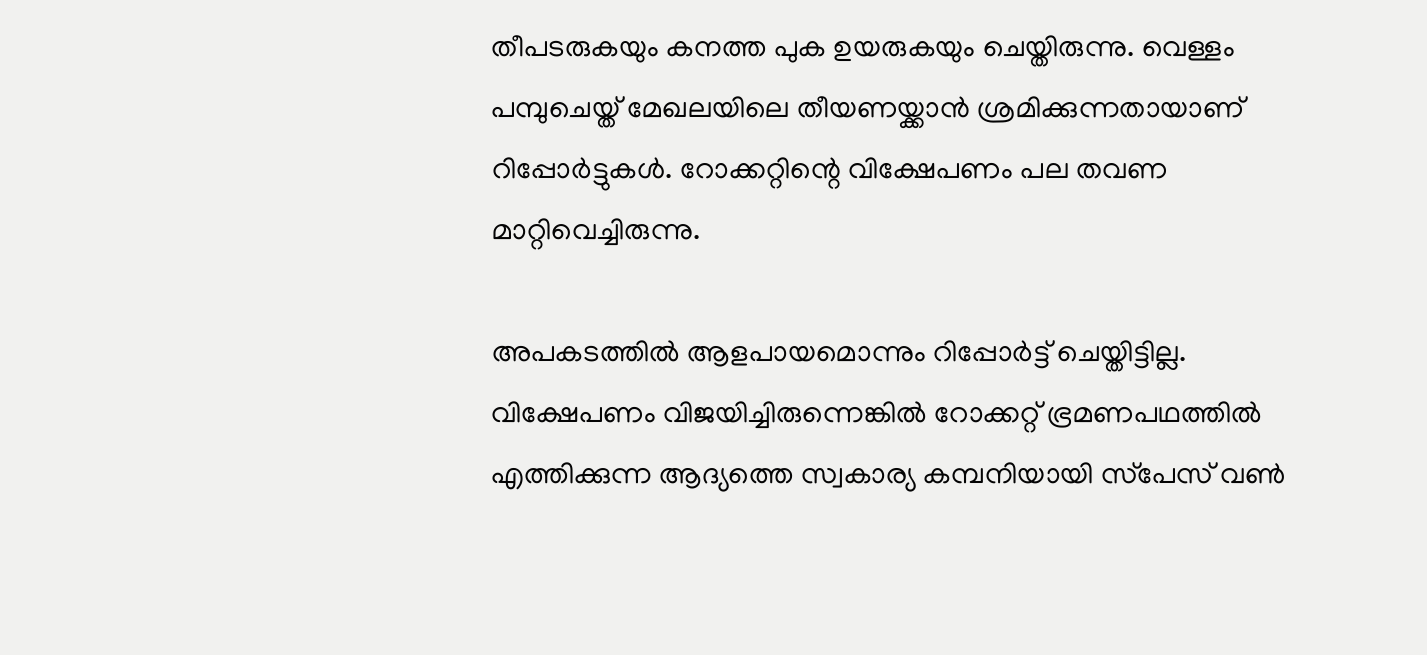തീപടരുകയും കനത്ത പുക ഉയരുകയും ചെയ്തിരുന്നു. വെള്ളം പമ്പുചെയ്ത് മേഖലയിലെ തീയണയ്ക്കാന്‍ ശ്രമിക്കുന്നതായാണ് റിപ്പോര്‍ട്ടുകള്‍. റോക്കറ്റിന്റെ വിക്ഷേപണം പല തവണ മാറ്റിവെച്ചിരുന്നു.

അപകടത്തില്‍ ആളപായമൊന്നും റിപ്പോര്‍ട്ട് ചെയ്തിട്ടില്ല. വിക്ഷേപണം വിജയിച്ചിരുന്നെങ്കില്‍ റോക്കറ്റ് ഭ്രമണപഥത്തില്‍ എത്തിക്കുന്ന ആദ്യത്തെ സ്വകാര്യ കമ്പനിയായി സ്‌പേസ് വണ്‍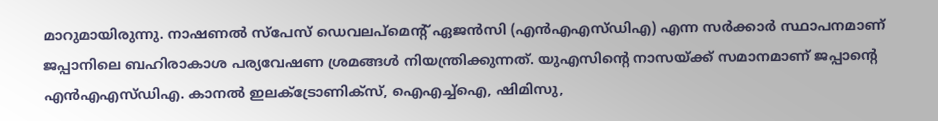മാറുമായിരുന്നു. നാഷണല്‍ സ്‌പേസ് ഡെവലപ്‌മെന്റ് ഏജന്‍സി (എന്‍എഎസ്ഡിഎ) എന്ന സര്‍ക്കാര്‍ സ്ഥാപനമാണ് ജപ്പാനിലെ ബഹിരാകാശ പര്യവേഷണ ശ്രമങ്ങള്‍ നിയന്ത്രിക്കുന്നത്. യുഎസിന്റെ നാസയ്ക്ക് സമാനമാണ് ജപ്പാന്റെ എന്‍എഎസ്ഡിഎ. കാനല്‍ ഇലക്‌ട്രോണിക്‌സ്, ഐഎച്ച്‌ഐ, ഷിമിസു,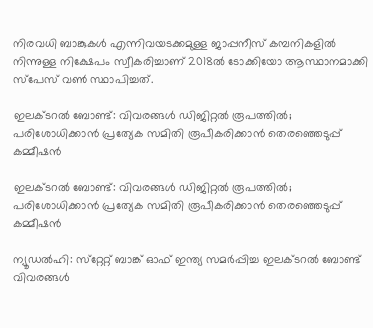നിരവധി ബാങ്കുകള്‍ എന്നിവയടക്കമുള്ള ജാപ്പനീസ് കമ്പനികളില്‍ നിന്നുള്ള നിക്ഷേപം സ്വീകരിച്ചാണ് 2018ല്‍ ടോക്കിയോ ആസ്ഥാനമാക്കി സ്‌പേസ് വണ്‍ സ്ഥാപിച്ചത്.

ഇലക്ടറല്‍ ബോണ്ട്: വിവരങ്ങള്‍ ഡിജിറ്റല്‍ രൂപത്തില്‍; പരിശോധിക്കാന്‍ പ്രത്യേക സമിതി രൂപീകരിക്കാന്‍ തെരഞ്ഞെടുപ്പ് കമ്മീഷന്‍

ഇലക്ടറല്‍ ബോണ്ട്: വിവരങ്ങള്‍ ഡിജിറ്റല്‍ രൂപത്തില്‍; പരിശോധിക്കാന്‍ പ്രത്യേക സമിതി രൂപീകരിക്കാന്‍ തെരഞ്ഞെടുപ്പ് കമ്മീഷന്‍

ന്യൂഡല്‍ഹി: സ്‌റ്റേറ്റ് ബാങ്ക് ഓഫ് ഇന്ത്യ സമര്‍പ്പിച്ച ഇലക്ടറല്‍ ബോണ്ട് വിവരങ്ങള്‍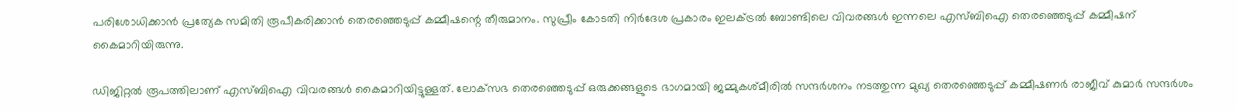പരിശോധിക്കാന്‍ പ്രത്യേക സമിതി രൂപീകരിക്കാന്‍ തെരഞ്ഞെടുപ്പ് കമ്മീഷന്റെ തീരുമാനം. സുപ്രീം കോടതി നിര്‍ദേശ പ്രകാരം ഇലക്ട്രല്‍ ബോണ്ടിലെ വിവരങ്ങള്‍ ഇന്നലെ എസ്ബിഐ തെരഞ്ഞെടുപ്പ് കമ്മീഷന് കൈമാറിയിരുന്നു.

ഡിജിറ്റല്‍ രൂപത്തിലാണ് എസ്ബിഐ വിവരങ്ങള്‍ കൈമാറിയിട്ടുള്ളത്. ലോക്‌സഭ തെരഞ്ഞെടുപ്പ് ഒരുക്കങ്ങളുടെ ഭാഗമായി ജമ്മുകശ്മീരില്‍ സന്ദര്‍ശനം നടത്തുന്ന മുഖ്യ തെരഞ്ഞെടുപ്പ് കമ്മീഷണര്‍ രാജീവ് കുമാര്‍ സന്ദര്‍ശം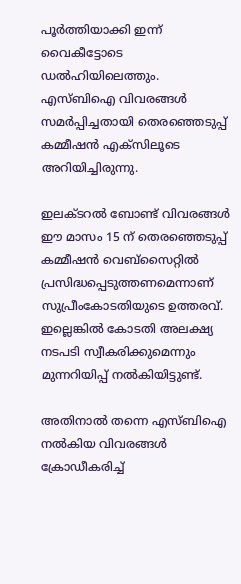പൂര്‍ത്തിയാക്കി ഇന്ന് വൈകീട്ടോടെ ഡല്‍ഹിയിലെത്തും. എസ്ബിഐ വിവരങ്ങള്‍ സമര്‍പ്പിച്ചതായി തെരഞ്ഞെടുപ്പ് കമ്മീഷന്‍ എക്‌സിലൂടെ അറിയിച്ചിരുന്നു.

ഇലക്ടറല്‍ ബോണ്ട് വിവരങ്ങള്‍ ഈ മാസം 15 ന് തെരഞ്ഞെടുപ്പ് കമ്മീഷന്‍ വെബ്‌സൈറ്റില്‍ പ്രസിദ്ധപ്പെടുത്തണമെന്നാണ് സുപ്രീംകോടതിയുടെ ഉത്തരവ്. ഇല്ലെങ്കില്‍ കോടതി അലക്ഷ്യ നടപടി സ്വീകരിക്കുമെന്നും മുന്നറിയിപ്പ് നല്‍കിയിട്ടുണ്ട്.

അതിനാല്‍ തന്നെ എസ്ബിഐ നല്‍കിയ വിവരങ്ങള്‍ ക്രോഡീകരിച്ച്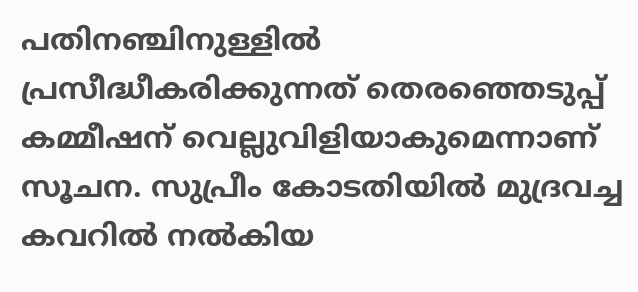പതിനഞ്ചിനുള്ളില്‍ പ്രസീദ്ധീകരിക്കുന്നത് തെരഞ്ഞെടുപ്പ് കമ്മീഷന് വെല്ലുവിളിയാകുമെന്നാണ് സൂചന. സുപ്രീം കോടതിയില്‍ മുദ്രവച്ച കവറില്‍ നല്‍കിയ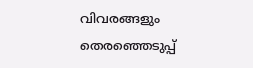വിവരങ്ങളും തെരഞ്ഞെടുപ്പ്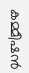കമ്മീഷന്‍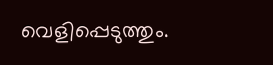വെളിപ്പെടുത്തും.